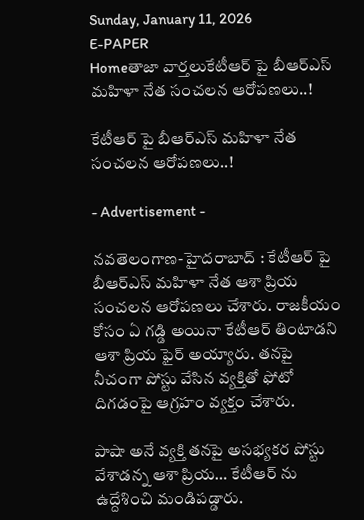Sunday, January 11, 2026
E-PAPER
Homeతాజా వార్తలుకేటీఆర్ పై బీఆర్ఎస్ మహిళా నేత సంచలన ఆరోపణలు..!

కేటీఆర్ పై బీఆర్ఎస్ మహిళా నేత సంచలన ఆరోపణలు..!

- Advertisement -

న‌వ‌తెలంగాణ‌-హైద‌రాబాద్ : కేటీఆర్ పై బీఆర్ఎస్ మహిళా నేత ఆశా ప్రియ సంచలన ఆరోపణలు చేశారు. రాజకీయం కోసం ఏ గడ్డి అయినా కేటీఆర్ తింటాడని ఆశా ప్రియ ఫైర్ అయ్యారు. తనపై నీచంగా పోస్టు వేసిన వ్యక్తితో ఫోటో దిగడంపై ఆగ్రహం వ్య‌క్తం చేశారు.

పాషా అనే వ్యక్తి తనపై అసభ్యకర పోస్టు వేశాడన్న ఆశా ప్రియ… కేటీఆర్ ను ఉద్దేశించి మండిప‌డ్డారు.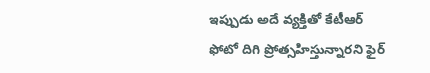ఇప్పుడు అదే వ్యక్తితో కేటీఆర్ ఫోటో దిగి ప్రోత్సహిస్తున్నారని ఫైర్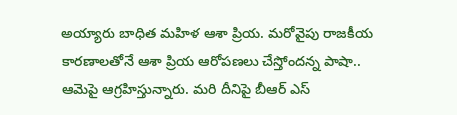అయ్యారు బాధిత మహిళ ఆశా ప్రియ. మరోవైపు రాజకీయ కారణాలతోనే ఆశా ప్రియ ఆరోపణలు చేస్తోందన్న పాషా.. ఆమెపై ఆగ్ర‌హిస్తున్నారు. మ‌రి దీనిపై బీఆర్ ఎస్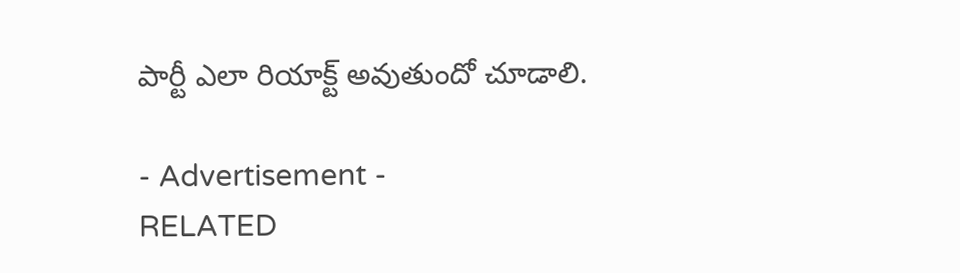పార్టీ ఎలా రియాక్ట్ అవుతుందో చూడాలి.

- Advertisement -
RELATED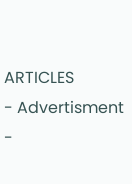ARTICLES
- Advertisment -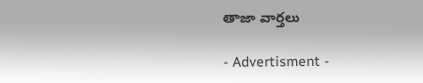తాజా వార్తలు

- Advertisment -